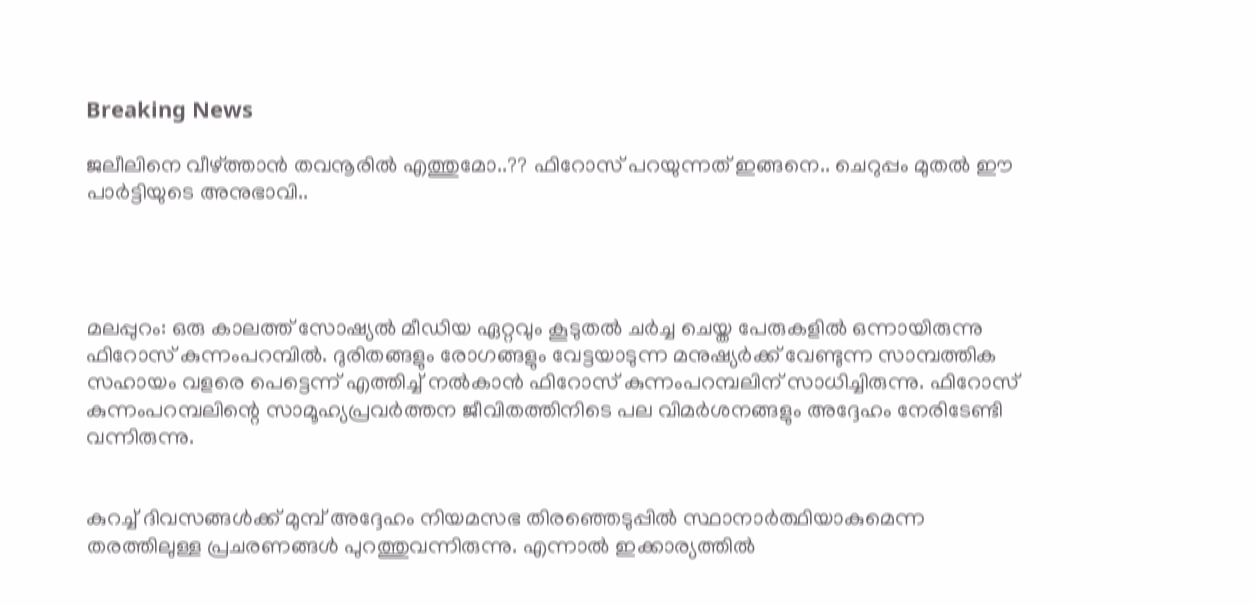Breaking News

ജലീലിനെ വീഴ്ത്താന്‍ തവനൂരില്‍ എത്തുമോ..?? ഫിറോസ് പറയുന്നത് ഇങ്ങനെ.. ചെറുപ്പം മുതല്‍ ഈ പാർട്ടിയുടെ അനുഭാവി..




മലപ്പുറം: ഒരു കാലത്ത് സോഷ്യല്‍ മീഡിയ ഏറ്റവും കൂടുതല്‍ ചര്‍ച്ച ചെയ്ത പേരുകളില്‍ ഒന്നായിരുന്നു ഫിറോസ് കുന്നംപറമ്പില്‍. ദുരിതങ്ങളും രോഗങ്ങളും വേട്ടയാടുന്ന മനുഷ്യര്‍ക്ക് വേണ്ടുന്ന സാമ്പത്തിക സഹായം വളരെ പെട്ടെന്ന് എത്തിച്ച് നല്‍കാന്‍ ഫിറോസ് കുന്നംപറമ്പലിന് സാധിച്ചിരുന്നു. ഫിറോസ് കുന്നംപറമ്പലിന്റെ സാമൂഹ്യപ്രവര്‍ത്തന ജീവിതത്തിനിടെ പല വിമര്‍ശനങ്ങളും അദ്ദേഹം നേരിടേണ്ടി വന്നിരുന്നു.


കുറച്ച് ദിവസങ്ങള്‍ക്ക് മുമ്പ് അദ്ദേഹം നിയമസഭ തിരഞ്ഞെടുപ്പില്‍ സ്ഥാനാര്‍ത്ഥിയാകുമെന്ന തരത്തിലുള്ള പ്രചരണങ്ങള്‍ പുറത്തുവന്നിരുന്നു. എന്നാല്‍ ഇക്കാര്യത്തില്‍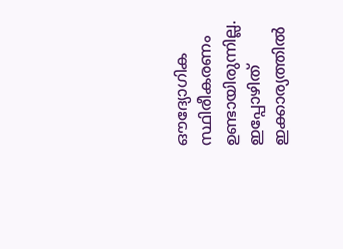ഔദ്യോഗിക സ്ഥിരീകരണം ഉണ്ടായിരുന്നില്ല. ഇപ്പോഴിത് ഇക്കാര്യത്തില്‍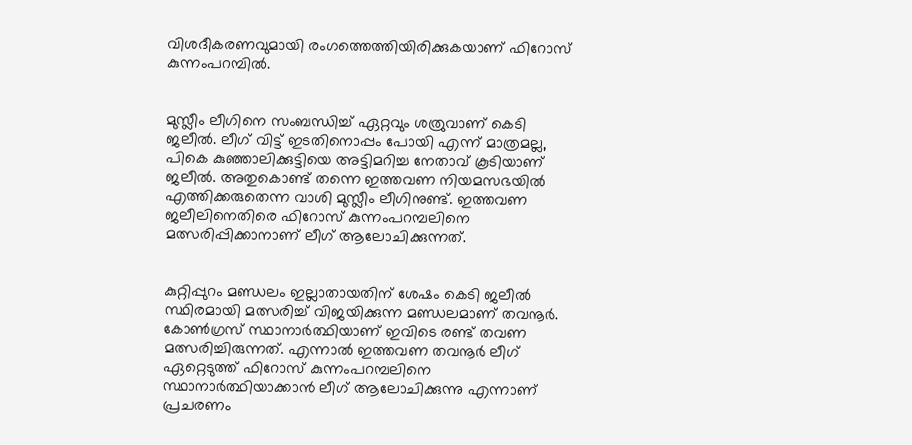വിശദീകരണവുമായി രംഗത്തെത്തിയിരിക്കുകയാണ് ഫിറോസ് കുന്നംപറമ്പില്‍.


മുസ്ലീം ലീഗിനെ സംബന്ധിച്ച് ഏറ്റവും ശത്രുവാണ് കെടി ജലീല്‍. ലീഗ് വിട്ട് ഇടതിനൊപ്പം പോയി എന്ന് മാത്രമല്ല, പികെ കുഞ്ഞാലിക്കുട്ടിയെ അട്ടിമറിച്ച നേതാവ് കൂടിയാണ് ജലീല്‍. അതുകൊണ്ട് തന്നെ ഇത്തവണ നിയമസഭയില്‍ എത്തിക്കരുതെന്ന വാശി മുസ്ലീം ലീഗിനുണ്ട്. ഇത്തവണ ജലീലിനെതിരെ ഫിറോസ് കുന്നംപറമ്പലിനെ മത്സരിപ്പിക്കാനാണ് ലീഗ് ആലോചിക്കുന്നത്.


കുറ്റിപ്പുറം മണ്ഡലം ഇല്ലാതായതിന് ശേഷം കെടി ജലീല്‍ സ്ഥിരമായി മത്സരിച്ച് വിജയിക്കുന്ന മണ്ഡലമാണ് തവനൂര്‍. കോണ്‍ഗ്രസ് സ്ഥാനാര്‍ത്ഥിയാണ് ഇവിടെ രണ്ട് തവണ മത്സരിച്ചിരുന്നത്. എന്നാല്‍ ഇത്തവണ തവനൂര്‍ ലീഗ് ഏറ്റെടുത്ത് ഫിറോസ് കുന്നംപറമ്പലിനെ സ്ഥാനാര്‍ത്ഥിയാക്കാന്‍ ലീഗ് ആലോചിക്കുന്നു എന്നാണ് പ്രചരണം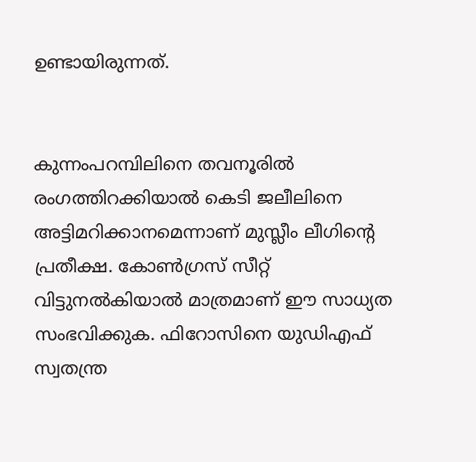ഉണ്ടായിരുന്നത്.


കുന്നംപറമ്പിലിനെ തവനൂരില്‍ രംഗത്തിറക്കിയാല്‍ കെടി ജലീലിനെ അട്ടിമറിക്കാനമെന്നാണ് മുസ്ലീം ലീഗിന്റെ പ്രതീക്ഷ. കോണ്‍ഗ്രസ് സീറ്റ് വിട്ടുനല്‍കിയാല്‍ മാത്രമാണ് ഈ സാധ്യത സംഭവിക്കുക. ഫിറോസിനെ യുഡിഎഫ് സ്വതന്ത്ര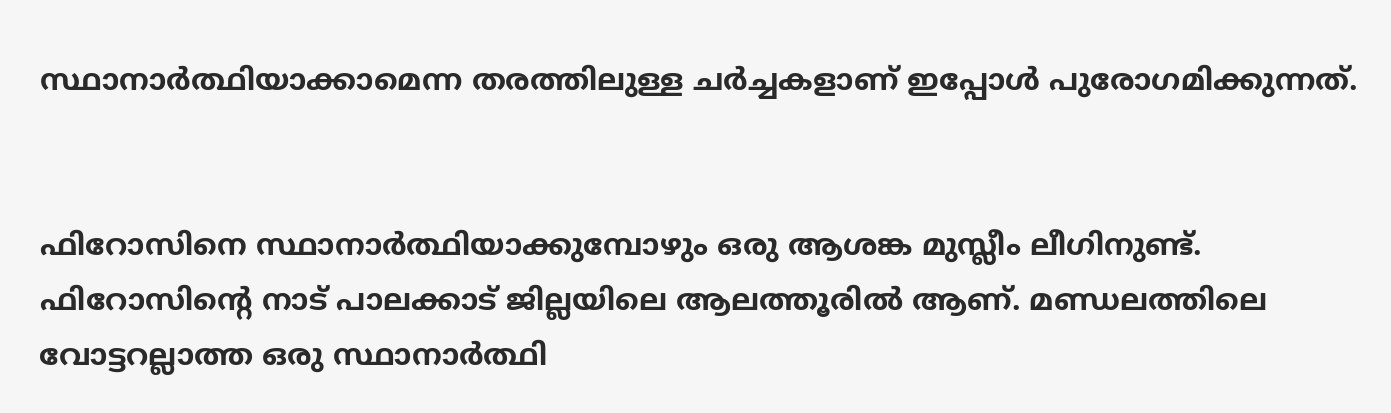സ്ഥാനാര്‍ത്ഥിയാക്കാമെന്ന തരത്തിലുള്ള ചര്‍ച്ചകളാണ് ഇപ്പോള്‍ പുരോഗമിക്കുന്നത്.


ഫിറോസിനെ സ്ഥാനാര്‍ത്ഥിയാക്കുമ്പോഴും ഒരു ആശങ്ക മുസ്ലീം ലീഗിനുണ്ട്. ഫിറോസിന്റെ നാട് പാലക്കാട് ജില്ലയിലെ ആലത്തൂരില്‍ ആണ്. മണ്ഡലത്തിലെ വോട്ടറല്ലാത്ത ഒരു സ്ഥാനാര്‍ത്ഥി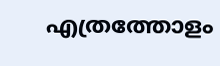എത്രത്തോളം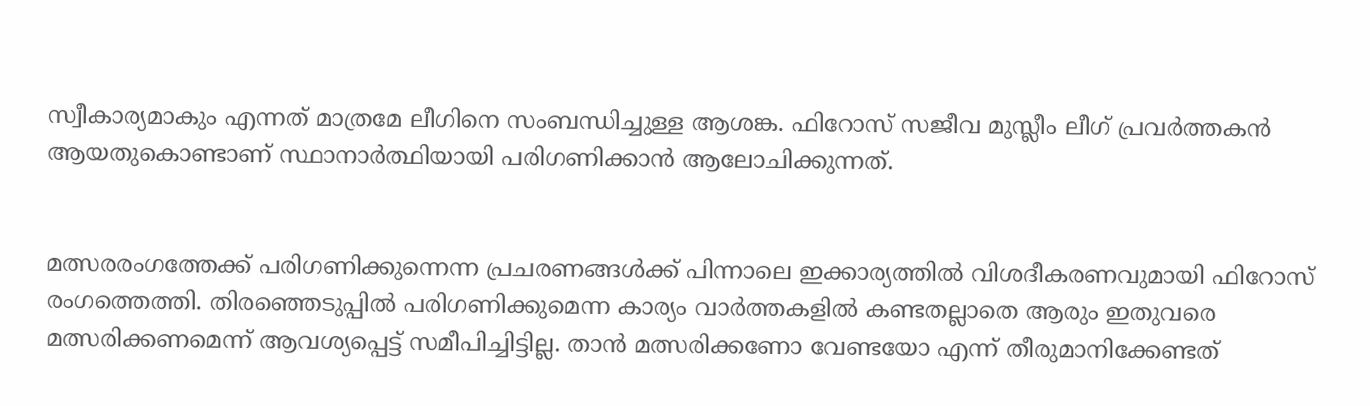സ്വീകാര്യമാകും എന്നത് മാത്രമേ ലീഗിനെ സംബന്ധിച്ചുള്ള ആശങ്ക. ഫിറോസ് സജീവ മുസ്ലീം ലീഗ് പ്രവര്‍ത്തകന്‍ ആയതുകൊണ്ടാണ് സ്ഥാനാര്‍ത്ഥിയായി പരിഗണിക്കാന്‍ ആലോചിക്കുന്നത്.


മത്സരരംഗത്തേക്ക് പരിഗണിക്കുന്നെന്ന പ്രചരണങ്ങള്‍ക്ക് പിന്നാലെ ഇക്കാര്യത്തില്‍ വിശദീകരണവുമായി ഫിറോസ് രംഗത്തെത്തി. തിരഞ്ഞെടുപ്പില്‍ പരിഗണിക്കുമെന്ന കാര്യം വാര്‍ത്തകളില്‍ കണ്ടതല്ലാതെ ആരും ഇതുവരെ മത്സരിക്കണമെന്ന് ആവശ്യപ്പെട്ട് സമീപിച്ചിട്ടില്ല. താന്‍ മത്സരിക്കണോ വേണ്ടയോ എന്ന് തീരുമാനിക്കേണ്ടത്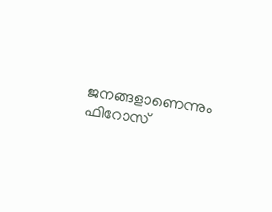ജനങ്ങളാണെന്നും ഫിറോസ്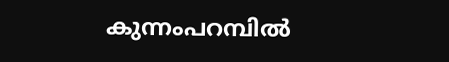കുന്നംപറമ്പില്‍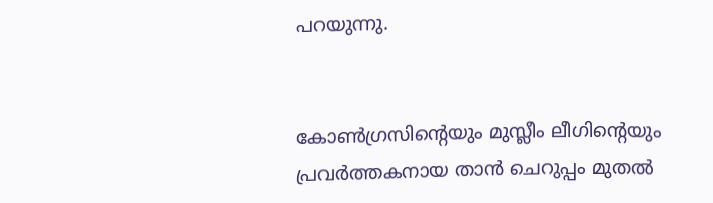പറയുന്നു.


കോണ്‍ഗ്രസിന്റെയും മുസ്ലീം ലീഗിന്റെയും പ്രവര്‍ത്തകനായ താന്‍ ചെറുപ്പം മുതല്‍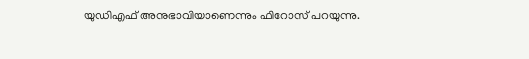യുഡിഎഫ് അനുഭാവിയാണെന്നും ഫിറോസ് പറയുന്നു.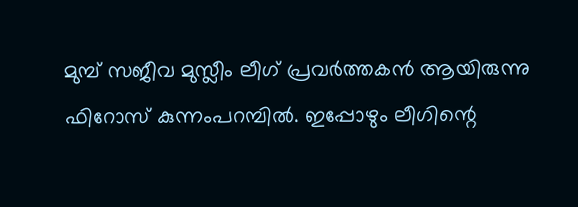മുമ്പ് സജീവ മുസ്ലീം ലീഗ് പ്രവര്‍ത്തകന്‍ ആയിരുന്നു ഫിറോസ് കുന്നംപറമ്പില്‍. ഇപ്പോഴും ലീഗിന്റെ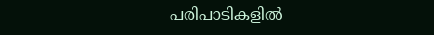പരിപാടികളില്‍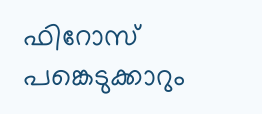ഫിറോസ് പങ്കെടുക്കാറും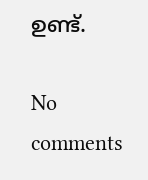ഉണ്ട്.

No comments